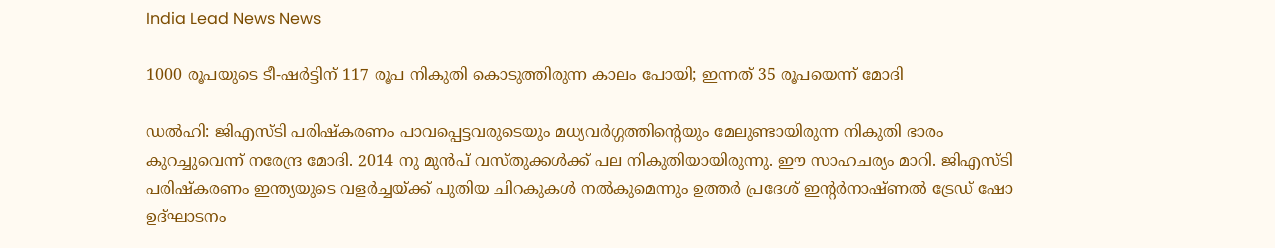India Lead News News

1000 രൂപയുടെ ടീ-ഷർട്ടിന് 117 രൂപ നികുതി കൊടുത്തിരുന്ന കാലം പോയി; ഇന്നത് 35 രൂപയെന്ന് മോദി

ഡൽഹി: ജിഎസ്ടി പരിഷ്കരണം പാവപ്പെട്ടവരുടെയും മധ്യവർഗ്ഗത്തിന്റെയും മേലുണ്ടായിരുന്ന നികുതി ഭാരം കുറച്ചുവെന്ന് നരേന്ദ്ര മോദി. 2014 നു മുൻപ് വസ്തുക്കൾക്ക് പല നികുതിയായിരുന്നു. ഈ സാഹചര്യം മാറി. ജിഎസ്ടി പരിഷ്കരണം ഇന്ത്യയുടെ വളർച്ചയ്ക്ക് പുതിയ ചിറകുകൾ നൽകുമെന്നും ഉത്തർ പ്രദേശ് ഇന്റർനാഷ്ണൽ ട്രേഡ് ഷോ ഉദ്ഘാടനം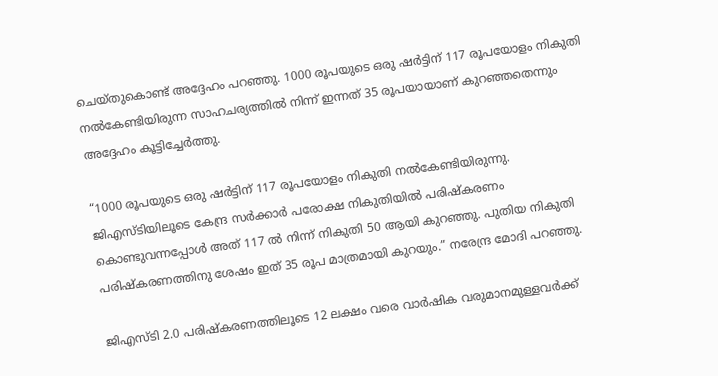ചെയ്തുകൊണ്ട് അദ്ദേഹം പറഞ്ഞു. 1000 രൂപയുടെ ഒരു ഷർട്ടിന് 117 രൂപയോളം നികുതി നൽകേണ്ടിയിരുന്ന സാഹചര്യത്തിൽ നിന്ന് ഇന്നത് 35 രൂപയായാണ് കുറഞ്ഞതെന്നും അദ്ദേഹം കൂട്ടിച്ചേർത്തു.

“1000 രൂപയുടെ ഒരു ഷർട്ടിന് 117 രൂപയോളം നികുതി നൽകേണ്ടിയിരുന്നു. ജിഎസ്ടിയിലൂടെ കേന്ദ്ര സർക്കാർ പരോക്ഷ നികുതിയിൽ പരിഷ്കരണം കൊണ്ടുവന്നപ്പോൾ അത് 117 ൽ നിന്ന് നികുതി 50 ആയി കുറഞ്ഞു. പുതിയ നികുതി പരിഷ്കരണത്തിനു ശേഷം ഇത് 35 രൂപ മാത്രമായി കുറയും.” നരേന്ദ്ര മോദി പറഞ്ഞു.

ജിഎസ്ടി 2.0 പരിഷ്കരണത്തിലൂടെ 12 ലക്ഷം വരെ വാർഷിക വരുമാനമുള്ളവർക്ക്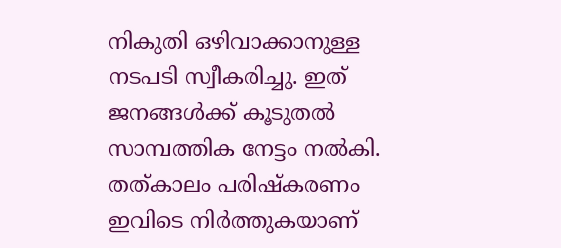നികുതി ഒഴിവാക്കാനുള്ള നടപടി സ്വീകരിച്ചു. ഇത് ജനങ്ങൾക്ക് കൂടുതൽ സാമ്പത്തിക നേട്ടം നൽകി. തത്കാലം പരിഷ്കരണം ഇവിടെ നിർത്തുകയാണ്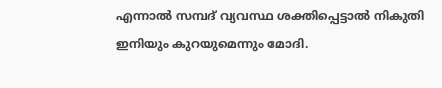എന്നാൽ സമ്പദ് വ്യവസ്ഥ ശക്തിപ്പെട്ടാൽ നികുതി ഇനിയും കുറയുമെന്നും മോദി.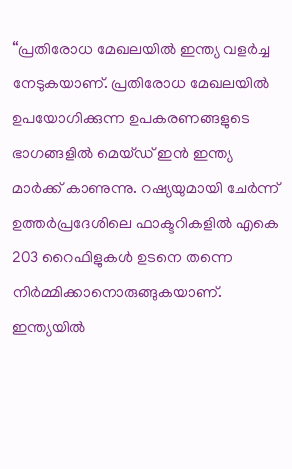“പ്രതിരോധ മേഖലയിൽ ഇന്ത്യ വളർച്ച നേടുകയാണ്. പ്രതിരോധ മേഖലയിൽ ഉപയോഗിക്കുന്ന ഉപകരണങ്ങളുടെ ഭാഗങ്ങളിൽ മെയ്ഡ് ഇൻ ഇന്ത്യ മാർക്ക് കാണുന്നു. റഷ്യയുമായി ചേർന്ന് ഉത്തർപ്രദേശിലെ ഫാക്ടറികളിൽ എകെ 203 റൈഫിളുകൾ ഉടനെ തന്നെ നിർമ്മിക്കാനൊരുങ്ങുകയാണ്. ഇന്ത്യയിൽ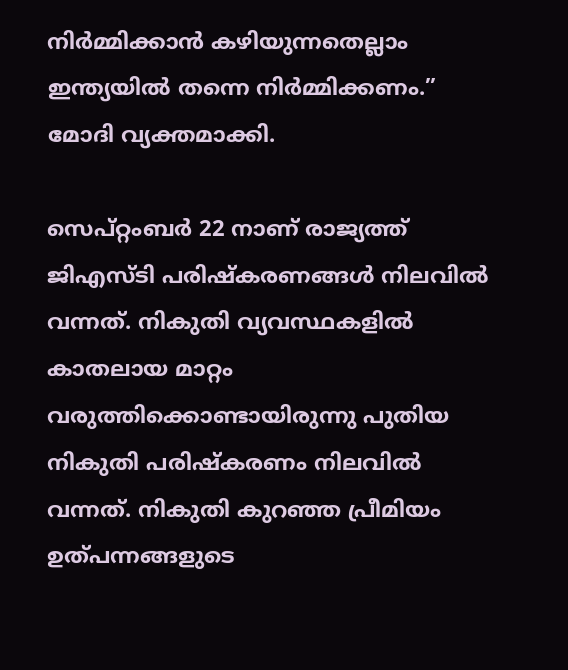നിർമ്മിക്കാൻ കഴിയുന്നതെല്ലാം ഇന്ത്യയിൽ തന്നെ നിർമ്മിക്കണം.” മോദി വ്യക്തമാക്കി.

സെപ്റ്റംബർ 22 നാണ് രാജ്യത്ത് ജിഎസ്ടി പരിഷ്കരണങ്ങൾ നിലവിൽ വന്നത്. നികുതി വ്യവസ്ഥകളിൽ കാതലായ മാറ്റം വരുത്തിക്കൊണ്ടായിരുന്നു പുതിയ നികുതി പരിഷ്കരണം നിലവിൽ വന്നത്. നികുതി കുറഞ്ഞ പ്രീമിയം ഉത്പന്നങ്ങളുടെ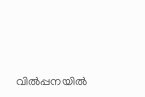വിൽപ്പനയിൽ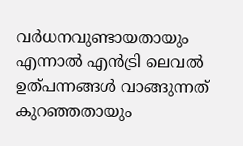വർധനവുണ്ടായതായും എന്നാൽ എൻട്രി ലെവൽ ഉത്പന്നങ്ങൾ വാങ്ങുന്നത് കുറഞ്ഞതായും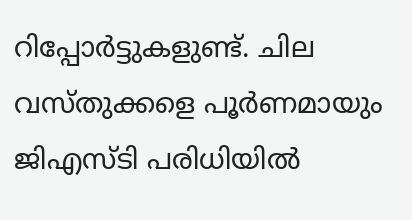റിപ്പോർട്ടുകളുണ്ട്. ചില വസ്തുക്കളെ പൂർണമായും ജിഎസ്ടി പരിധിയിൽ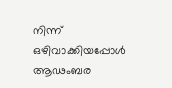നിന്ന് ഒഴിവാക്കിയപ്പോൾ ആഢംബര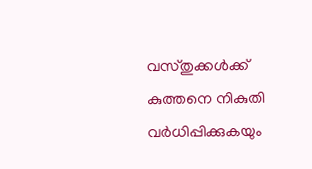വസ്തുക്കൾക്ക് കുത്തനെ നികുതി വർധിപ്പിക്കുകയും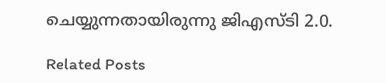ചെയ്യുന്നതായിരുന്നു ജിഎസ്ടി 2.0.

Related Posts